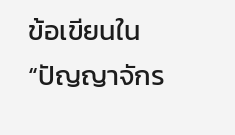ข้อเขียนใน “ปัญญาจักร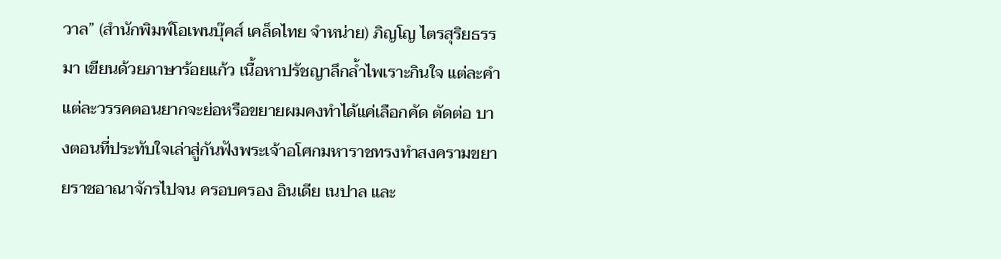วาล” (สำนักพิมพ์โอเพนบุ๊คส์ เคล็ดไทย จำหน่าย) ภิญโญ ไตรสุริยธรรมา เขียนด้วยภาษาร้อยแก้ว เนื้อหาปรัชญาลึกล้ำไพเราะกินใจ แต่ละคำแต่ละวรรคตอนยากจะย่อหรือขยายผมคงทำได้แค่เลือกคัด ตัดต่อ บางตอนที่ประทับใจเล่าสู่กันฟังพระเจ้าอโศกมหาราชทรงทำสงครามขยายราชอาณาจักรไปจน ครอบครอง อินเดีย เนปาล และ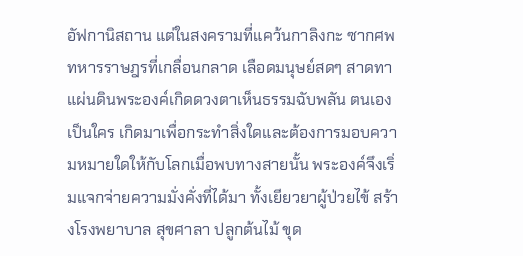อัฟกานิสถาน แต่ในสงครามที่แคว้นกาลิงกะ ซากศพทหารราษฎรที่เกลื่อนกลาด เลือดมนุษย์สดๆ สาดทาแผ่นดินพระองค์เกิดดวงตาเห็นธรรมฉับพลัน ตนเองเป็นใคร เกิดมาเพื่อกระทำสิ่งใดและต้องการมอบความหมายใดให้กับโลกเมื่อพบทางสายนั้น พระองค์จึงเริ่มแจกจ่ายความมั่งคั่งที่ได้มา ทั้งเยียวยาผู้ป่วยไข้ สร้างโรงพยาบาล สุขศาลา ปลูกต้นไม้ ขุด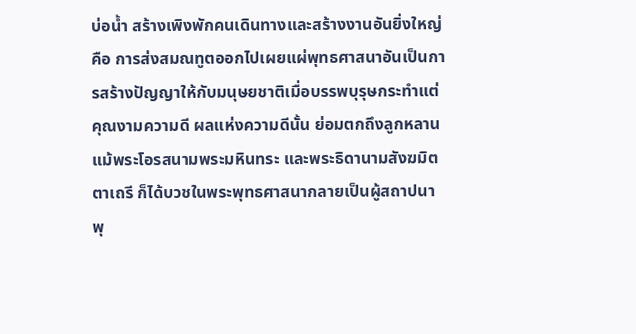บ่อน้ำ สร้างเพิงพักคนเดินทางและสร้างงานอันยิ่งใหญ่คือ การส่งสมณทูตออกไปเผยแผ่พุทธศาสนาอันเป็นการสร้างปัญญาให้กับมนุษยชาติเมื่อบรรพบุรุษกระทำแต่คุณงามความดี ผลแห่งความดีนั้น ย่อมตกถึงลูกหลาน แม้พระโอรสนามพระมหินทระ และพระธิดานามสังฆมิตตาเถรี ก็ได้บวชในพระพุทธศาสนากลายเป็นผู้สถาปนาพุ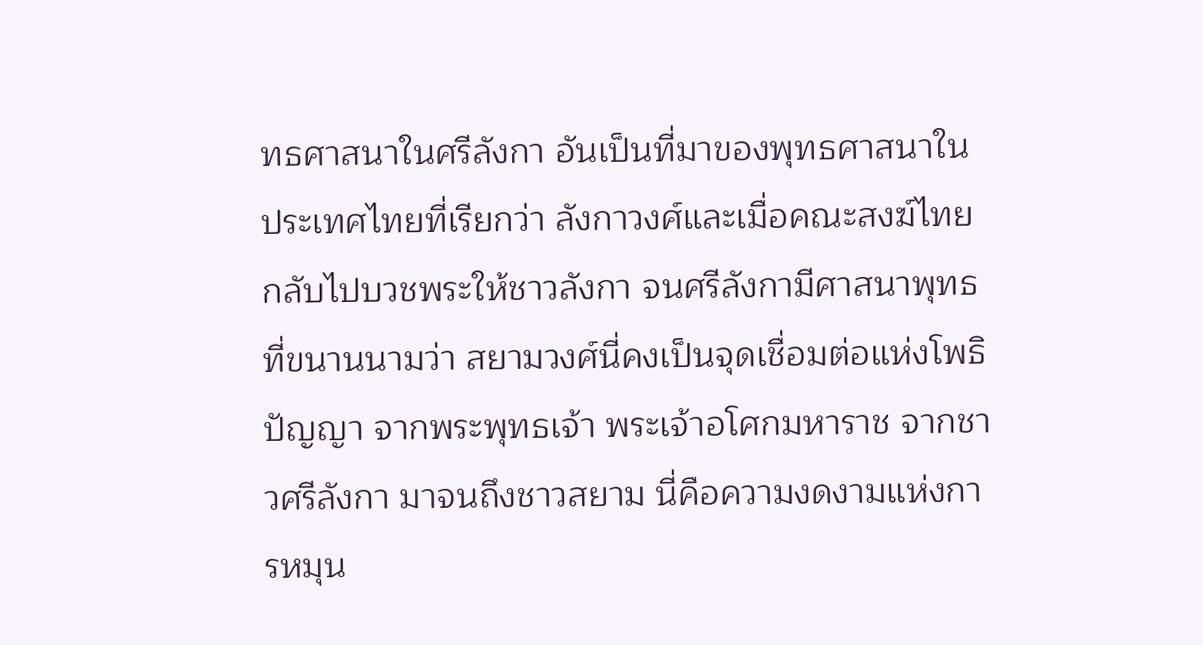ทธศาสนาในศรีลังกา อันเป็นที่มาของพุทธศาสนาในประเทศไทยที่เรียกว่า ลังกาวงศ์และเมื่อคณะสงฆ์ไทยกลับไปบวชพระให้ชาวลังกา จนศรีลังกามีศาสนาพุทธที่ขนานนามว่า สยามวงศ์นี่คงเป็นจุดเชื่อมต่อแห่งโพธิปัญญา จากพระพุทธเจ้า พระเจ้าอโศกมหาราช จากชาวศรีลังกา มาจนถึงชาวสยาม นี่คือความงดงามแห่งการหมุน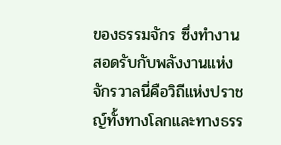ของธรรมจักร ซึ่งทำงานสอดรับกับพลังงานแห่งจักรวาลนี่คือวิถีแห่งปราชญ์ทั้งทางโลกและทางธรร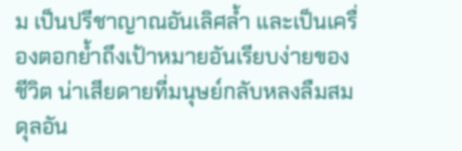ม เป็นปรีชาญาณอันเลิศล้ำ และเป็นเครื่องตอกย้ำถึงเป้าหมายอันเรียบง่ายของชีวิต น่าเสียดายที่มนุษย์กลับหลงลืมสมดุลอัน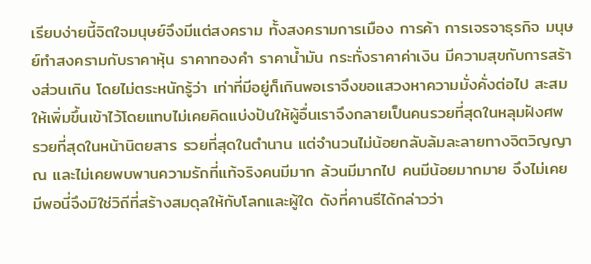เรียบง่ายนี้จิตใจมนุษย์จึงมีแต่สงคราม ทั้งสงครามการเมือง การค้า การเจรจาธุรกิจ มนุษย์ทำสงครามกับราคาหุ้น ราคาทองคำ ราคาน้ำมัน กระทั่งราคาค่าเงิน มีความสุขกับการสร้างส่วนเกิน โดยไม่ตระหนักรู้ว่า เท่าที่มีอยู่ก็เกินพอเราจึงขอแสวงหาความมั่งคั่งต่อไป สะสมให้เพิ่มขึ้นเข้าไว้โดยแทบไม่เคยคิดแบ่งปันให้ผู้อื่นเราจึงกลายเป็นคนรวยที่สุดในหลุมฝังศพ รวยที่สุดในหน้านิตยสาร รวยที่สุดในตำนาน แต่จำนวนไม่น้อยกลับล้มละลายทางจิตวิญญาณ และไม่เคยพบพานความรักที่แท้จริงคนมีมาก ล้วนมีมากไป คนมีน้อยมากมาย จึงไม่เคยมีพอนี่จึงมิใช่วิถีที่สร้างสมดุลให้กับโลกและผู้ใด ดังที่คานธีได้กล่าวว่า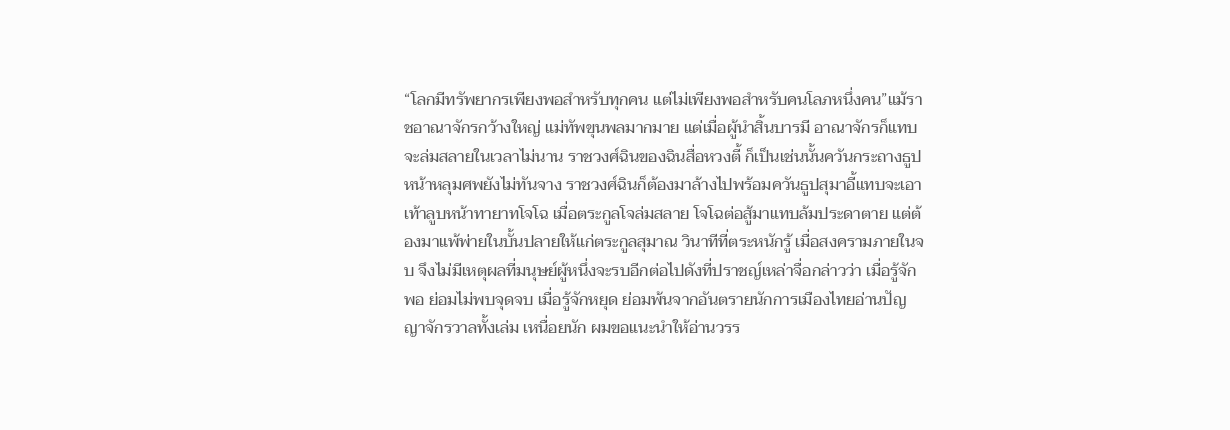“โลกมีทรัพยากรเพียงพอสำหรับทุกคน แต่ไม่เพียงพอสำหรับคนโลภหนึ่งคน”แม้ราชอาณาจักรกว้างใหญ่ แม่ทัพขุนพลมากมาย แต่เมื่อผู้นำสิ้นบารมี อาณาจักรก็แทบจะล่มสลายในเวลาไม่นาน ราชวงศ์ฉินของฉินสื่อหวงตี้ ก็เป็นเช่นนั้นควันกระถางธูปหน้าหลุมศพยังไม่ทันจาง ราชวงศ์ฉินก็ต้องมาล้างไปพร้อมควันธูปสุมาอี้แทบจะเอาเท้าลูบหน้าทายาทโจโฉ เมื่อตระกูลโจล่มสลาย โจโฉต่อสู้มาแทบล้มประดาตาย แต่ต้องมาแพ้พ่ายในบั้นปลายให้แก่ตระกูลสุมาณ วินาทีที่ตระหนักรู้ เมื่อสงครามภายในจบ จึงไม่มีเหตุผลที่มนุษย์ผู้หนึ่งจะรบอีกต่อไปดังที่ปราชญ์เหล่าจื่อกล่าวว่า เมื่อรู้จักพอ ย่อมไม่พบจุดจบ เมื่อรู้จักหยุด ย่อมพ้นจากอันตรายนักการเมืองไทยอ่านปัญญาจักรวาลทั้งเล่ม เหนื่อยนัก ผมขอแนะนำให้อ่านวรร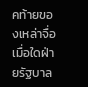คท้ายของเหล่าจื่อเมื่อใดฝ่ายรัฐบาล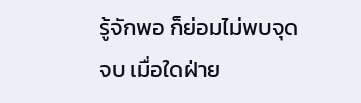รู้จักพอ ก็ย่อมไม่พบจุดจบ เมื่อใดฝ่าย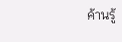ค้านรู้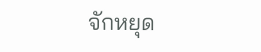จักหยุด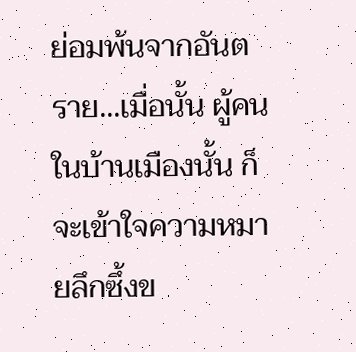ย่อมพ้นจากอันตราย...เมื่อนั้น ผู้คนในบ้านเมืองนั้น ก็จะเข้าใจความหมายลึกซึ้งข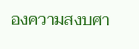องความสงบศา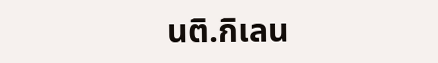นติ.กิเลน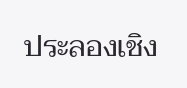ประลองเชิง